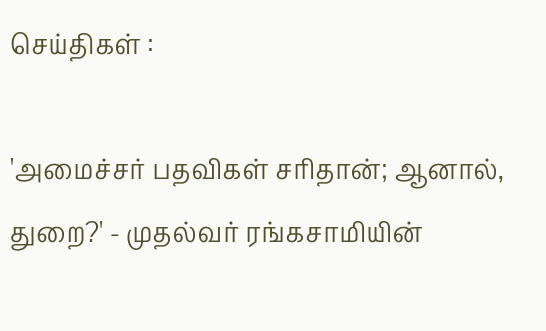செய்திகள் :

'அமைச்சர் பதவிகள் சரிதான்; ஆனால், துறை?' - முதல்வர் ரங்கசாமியின்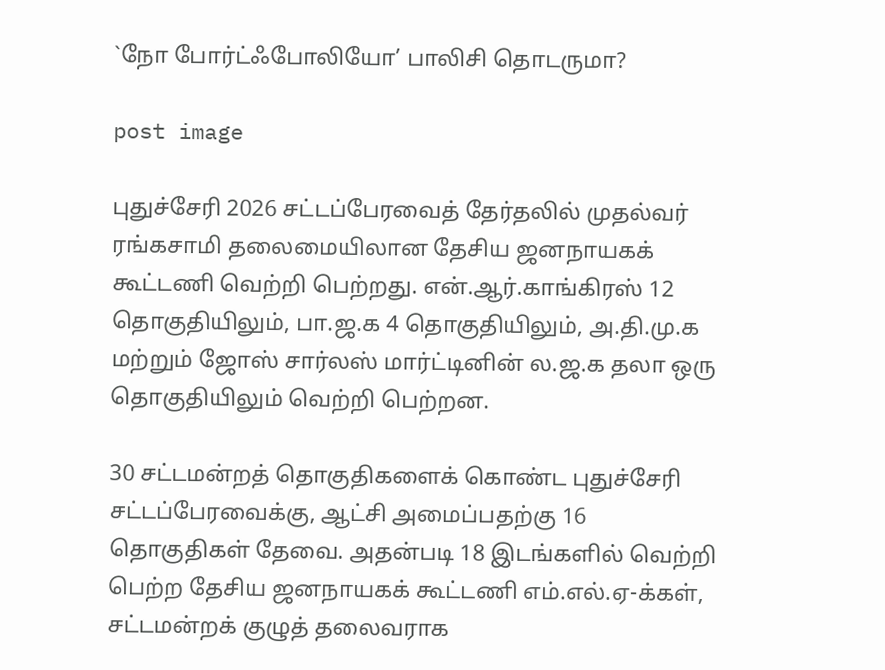`நோ போர்ட்ஃபோலியோ’ பாலிசி தொடருமா?

post image

புதுச்சேரி 2026 சட்டப்பேரவைத் தேர்தலில் முதல்வர் ரங்கசாமி தலைமையிலான தேசிய ஜனநாயகக் கூட்டணி வெற்றி பெற்றது. என்.ஆர்.காங்கிரஸ் 12 தொகுதியிலும், பா.ஜ.க 4 தொகுதியிலும், அ.தி.மு.க மற்றும் ஜோஸ் சார்லஸ் மார்ட்டினின் ல.ஜ.க தலா ஒரு தொகுதியிலும் வெற்றி பெற்றன.

30 சட்டமன்றத் தொகுதிகளைக் கொண்ட புதுச்சேரி சட்டப்பேரவைக்கு, ஆட்சி அமைப்பதற்கு 16 தொகுதிகள் தேவை. அதன்படி 18 இடங்களில் வெற்றி பெற்ற தேசிய ஜனநாயகக் கூட்டணி எம்.எல்.ஏ-க்கள், சட்டமன்றக் குழுத் தலைவராக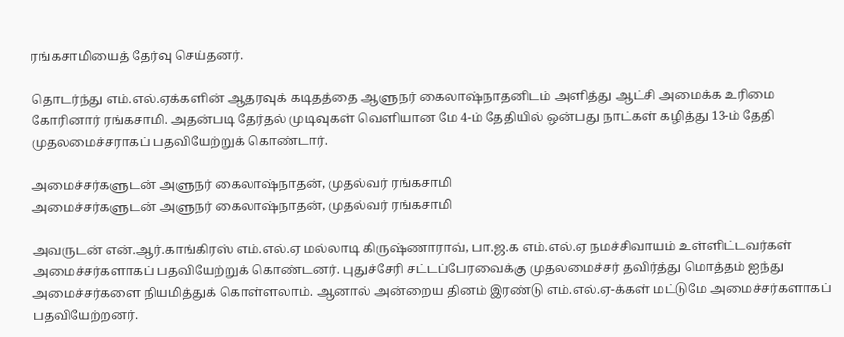ரங்கசாமியைத் தேர்வு செய்தனர்.

தொடர்ந்து எம்.எல்.ஏக்களின் ஆதரவுக் கடிதத்தை ஆளுநர் கைலாஷ்நாதனிடம் அளித்து ஆட்சி அமைக்க உரிமை கோரினார் ரங்கசாமி. அதன்படி தேர்தல் முடிவுகள் வெளியான மே 4-ம் தேதியில் ஒன்பது நாட்கள் கழித்து 13-ம் தேதி முதலமைச்சராகப் பதவியேற்றுக் கொண்டார்.

அமைச்சர்களுடன் அளுநர் கைலாஷ்நாதன், முதல்வர் ரங்கசாமி
அமைச்சர்களுடன் அளுநர் கைலாஷ்நாதன், முதல்வர் ரங்கசாமி

அவருடன் என்.ஆர்.காங்கிரஸ் எம்.எல்.ஏ மல்லாடி கிருஷ்ணாராவ், பா.ஜ.க எம்.எல்.ஏ நமச்சிவாயம் உள்ளிட்டவர்கள் அமைச்சர்களாகப் பதவியேற்றுக் கொண்டனர். புதுச்சேரி சட்டப்பேரவைக்கு முதலமைச்சர் தவிர்த்து மொத்தம் ஐந்து அமைச்சர்களை நியமித்துக் கொள்ளலாம். ஆனால் அன்றைய தினம் இரண்டு எம்.எல்.ஏ-க்கள் மட்டுமே அமைச்சர்களாகப் பதவியேற்றனர்.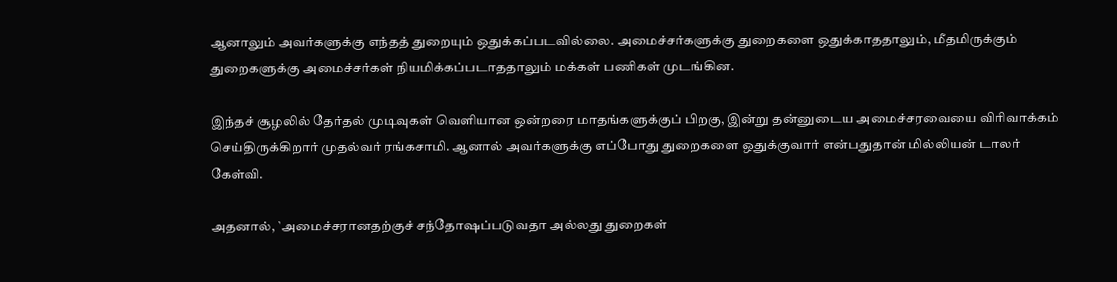ஆனாலும் அவர்களுக்கு எந்தத் துறையும் ஒதுக்கப்படவில்லை. அமைச்சர்களுக்கு துறைகளை ஒதுக்காததாலும், மீதமிருக்கும் துறைகளுக்கு அமைச்சர்கள் நியமிக்கப்படாததாலும் மக்கள் பணிகள் முடங்கின.

இந்தச் சூழலில் தேர்தல் முடிவுகள் வெளியான ஒன்றரை மாதங்களுக்குப் பிறகு, இன்று தன்னுடைய அமைச்சரவையை விரிவாக்கம் செய்திருக்கிறார் முதல்வர் ரங்கசாமி. ஆனால் அவர்களுக்கு எப்போது துறைகளை ஒதுக்குவார் என்பதுதான் மில்லியன் டாலர் கேள்வி.

அதனால், `அமைச்சரானதற்குச் சந்தோஷப்படுவதா அல்லது துறைகள்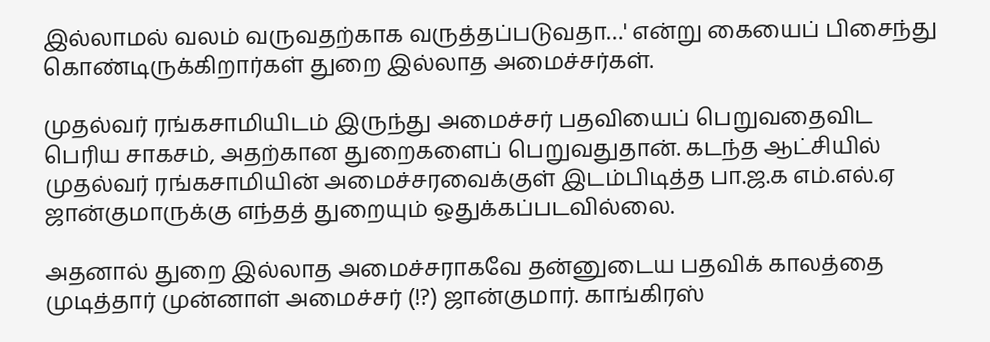இல்லாமல் வலம் வருவதற்காக வருத்தப்படுவதா…' என்று கையைப் பிசைந்து கொண்டிருக்கிறார்கள் துறை இல்லாத அமைச்சர்கள்.

முதல்வர் ரங்கசாமியிடம் இருந்து அமைச்சர் பதவியைப் பெறுவதைவிட பெரிய சாகசம், அதற்கான துறைகளைப் பெறுவதுதான். கடந்த ஆட்சியில் முதல்வர் ரங்கசாமியின் அமைச்சரவைக்குள் இடம்பிடித்த பா.ஜ.க எம்.எல்.ஏ ஜான்குமாருக்கு எந்தத் துறையும் ஒதுக்கப்படவில்லை.

அதனால் துறை இல்லாத அமைச்சராகவே தன்னுடைய பதவிக் காலத்தை முடித்தார் முன்னாள் அமைச்சர் (!?) ஜான்குமார். காங்கிரஸ்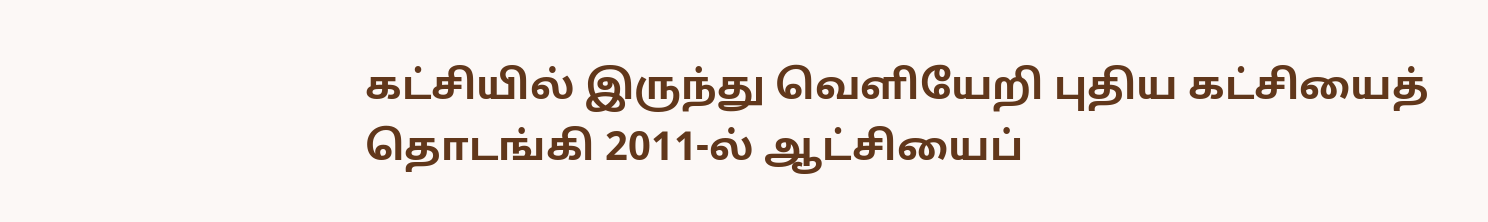கட்சியில் இருந்து வெளியேறி புதிய கட்சியைத் தொடங்கி 2011-ல் ஆட்சியைப்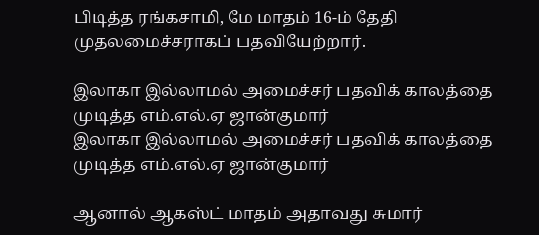பிடித்த ரங்கசாமி, மே மாதம் 16-ம் தேதி முதலமைச்சராகப் பதவியேற்றார்.

இலாகா இல்லாமல் அமைச்சர் பதவிக் காலத்தை முடித்த எம்.எல்.ஏ ஜான்குமார்
இலாகா இல்லாமல் அமைச்சர் பதவிக் காலத்தை முடித்த எம்.எல்.ஏ ஜான்குமார்

ஆனால் ஆகஸ்ட் மாதம் அதாவது சுமார்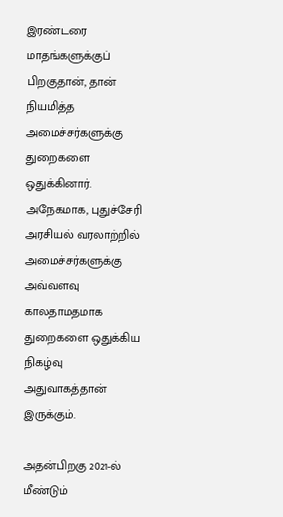இரண்டரை மாதங்களுக்குப் பிறகுதான், தான் நியமித்த அமைச்சர்களுக்கு துறைகளை ஒதுக்கினார். அநேகமாக, புதுச்சேரி அரசியல் வரலாற்றில் அமைச்சர்களுக்கு அவ்வளவு காலதாமதமாக துறைகளை ஒதுக்கிய நிகழ்வு அதுவாகத்தான் இருக்கும்.

அதன்பிறகு 2021-ல் மீண்டும்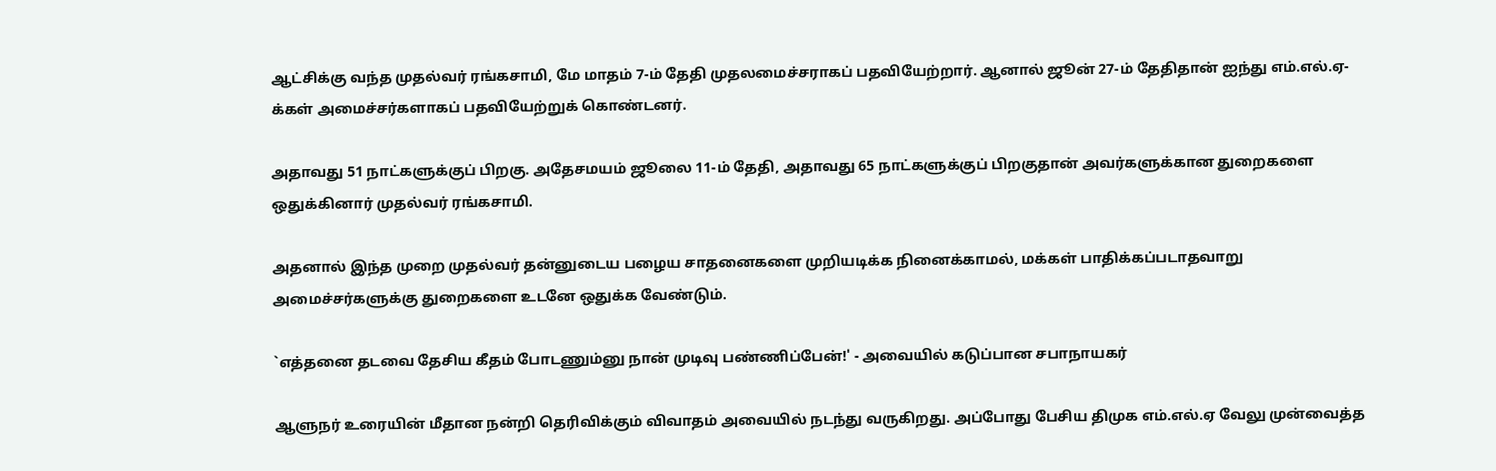ஆட்சிக்கு வந்த முதல்வர் ரங்கசாமி, மே மாதம் 7-ம் தேதி முதலமைச்சராகப் பதவியேற்றார். ஆனால் ஜூன் 27-ம் தேதிதான் ஐந்து எம்.எல்.ஏ-க்கள் அமைச்சர்களாகப் பதவியேற்றுக் கொண்டனர்.

அதாவது 51 நாட்களுக்குப் பிறகு. அதேசமயம் ஜூலை 11-ம் தேதி, அதாவது 65 நாட்களுக்குப் பிறகுதான் அவர்களுக்கான துறைகளை ஒதுக்கினார் முதல்வர் ரங்கசாமி.

அதனால் இந்த முறை முதல்வர் தன்னுடைய பழைய சாதனைகளை முறியடிக்க நினைக்காமல், மக்கள் பாதிக்கப்படாதவாறு அமைச்சர்களுக்கு துறைகளை உடனே ஒதுக்க வேண்டும்.

`எத்தனை தடவை தேசிய கீதம் போடணும்னு நான் முடிவு பண்ணிப்பேன்!' - அவையில் கடுப்பான சபாநாயகர்

ஆளுநர் உரையின் மீதான நன்றி தெரிவிக்கும் விவாதம் அவையில் நடந்து வருகிறது. அப்போது பேசிய திமுக எம்.எல்.ஏ வேலு முன்வைத்த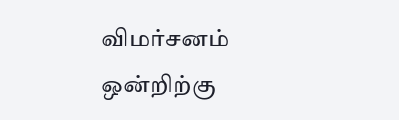விமர்சனம் ஒன்றிற்கு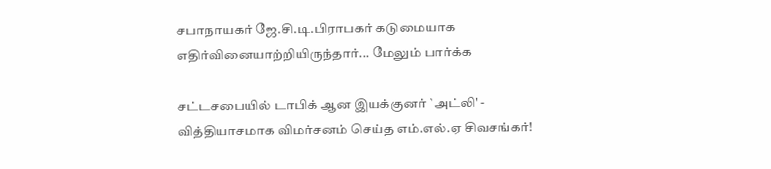சபாநாயகர் ஜே.சி.டி.பிராபகர் கடுமையாக எதிர்வினையாற்றியிருந்தார்... மேலும் பார்க்க

சட்டசபையில் டாபிக் ஆன இயக்குனர் `அட்லி' - வித்தியாசமாக விமர்சனம் செய்த எம்.எல்.ஏ சிவசங்கர்!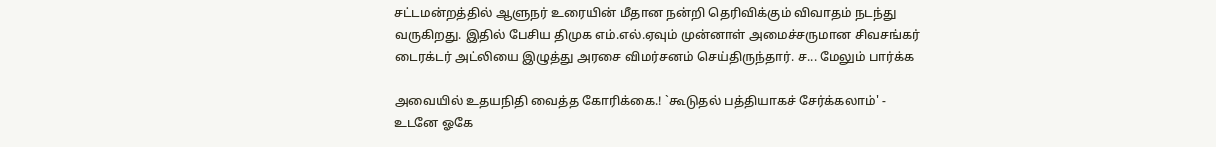சட்டமன்றத்தில் ஆளுநர் உரையின் மீதான நன்றி தெரிவிக்கும் விவாதம் நடந்து வருகிறது. இதில் பேசிய திமுக எம்.எல்.ஏவும் முன்னாள் அமைச்சருமான சிவசங்கர் டைரக்டர் அட்லியை இழுத்து அரசை விமர்சனம் செய்திருந்தார். ச... மேலும் பார்க்க

அவையில் உதயநிதி வைத்த கோரிக்கை.! `கூடுதல் பத்தியாகச் சேர்க்கலாம்' - உடனே ஓகே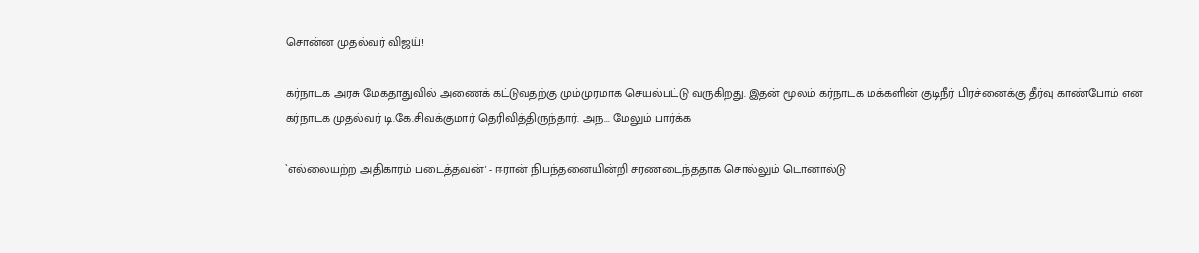சொன்ன முதல்வர் விஜய்!

கர்நாடக அரசு மேகதாதுவில் அணைக் கட்டுவதற்கு மும்முரமாக செயல்பட்டு வருகிறது. இதன் மூலம் கர்நாடக மக்களின் குடிநீர் பிரச்னைக்கு தீர்வு காண்போம் என கர்நாடக முதல்வர் டி.கே.சிவக்குமார் தெரிவித்திருந்தார். அந... மேலும் பார்க்க

`எல்லையற்ற அதிகாரம் படைத்தவன்' - ஈரான் நிபந்தனையின்றி சரணடைந்ததாக சொல்லும் டொனால்டு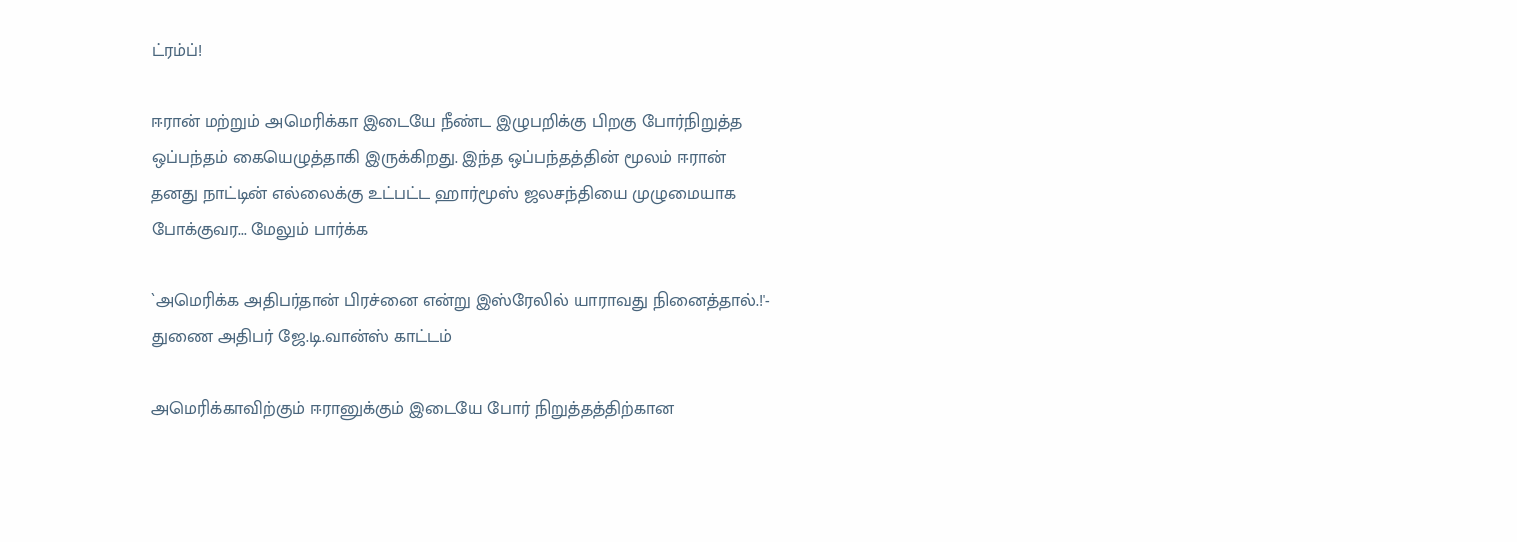ட்ரம்ப்!

ஈரான் மற்றும் அமெரிக்கா இடையே நீண்ட இழுபறிக்கு பிறகு போர்நிறுத்த ஒப்பந்தம் கையெழுத்தாகி இருக்கிறது. இந்த ஒப்பந்தத்தின் மூலம் ஈரான் தனது நாட்டின் எல்லைக்கு உட்பட்ட ஹார்மூஸ் ஜலசந்தியை முழுமையாக போக்குவர... மேலும் பார்க்க

`அமெரிக்க அதிபர்தான் பிரச்னை என்று இஸ்ரேலில் யாராவது நினைத்தால்.!'- துணை அதிபர் ஜே.டி.வான்ஸ் காட்டம்

அமெரிக்காவிற்கும் ஈரானுக்கும் இடையே போர் நிறுத்தத்திற்கான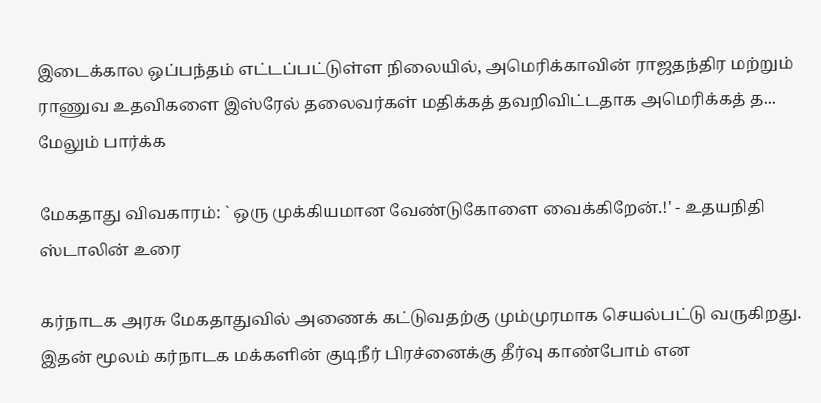இடைக்கால ஒப்பந்தம் எட்டப்பட்டுள்ள நிலையில், அமெரிக்காவின் ராஜதந்திர மற்றும் ராணுவ உதவிகளை இஸ்ரேல் தலைவர்கள் மதிக்கத் தவறிவிட்டதாக அமெரிக்கத் த... மேலும் பார்க்க

மேகதாது விவகாரம்: ` ஒரு முக்கியமான வேண்டுகோளை வைக்கிறேன்.!' - உதயநிதி ஸ்டாலின் உரை

கர்நாடக அரசு மேகதாதுவில் அணைக் கட்டுவதற்கு மும்முரமாக செயல்பட்டு வருகிறது. இதன் மூலம் கர்நாடக மக்களின் குடிநீர் பிரச்னைக்கு தீர்வு காண்போம் என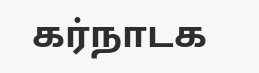கர்நாடக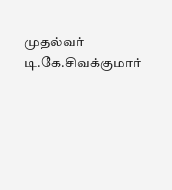முதல்வர் டி.கே.சிவக்குமார்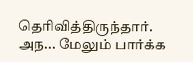தெரிவித்திருந்தார். அந... மேலும் பார்க்க